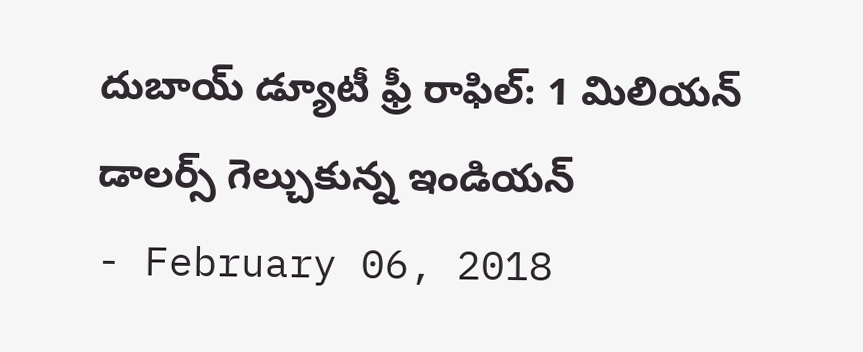దుబాయ్ డ్యూటీ ఫ్రీ రాఫిల్: 1 మిలియన్ డాలర్స్ గెల్చుకున్న ఇండియన్
- February 06, 2018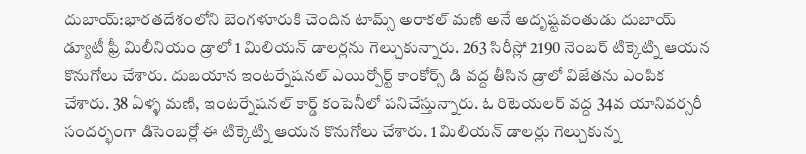దుబాయ్:భారతదేశంలోని బెంగళూరుకి చెందిన టామ్స్ అరాకల్ మణి అనే అదృష్టవంతుడు దుబాయ్ డ్యూటీ ఫ్రీ మిలీనియం డ్రాలో 1 మిలియన్ డాలర్లను గెల్చుకున్నారు. 263 సిరీస్లో 2190 నెంబర్ టిక్కెట్ని ఆయన కొనుగోలు చేశారు. దుబయాన ఇంటర్నేషనల్ ఎయిర్పోర్ట్ కాంకోర్స్ డి వద్ద తీసిన డ్రాలో విజేతను ఎంపిక చేశారు. 38 ఏళ్ళ మణి, ఇంటర్నేషనల్ కార్డ్ కంపెనీలో పనిచేస్తున్నారు. ఓ రిటెయలర్ వద్ద 34వ యానివర్సరీ సందర్భంగా డిసెంబర్లో ఈ టిక్కెట్ని ఆయన కొనుగోలు చేశారు. 1 మిలియన్ డాలర్లు గెల్చుకున్న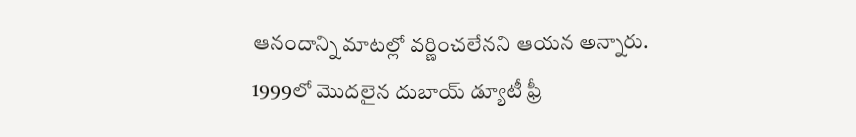ఆనందాన్ని మాటల్లో వర్ణించలేనని ఆయన అన్నారు. 1999లో మొదలైన దుబాయ్ డ్యూటీ ఫ్రీ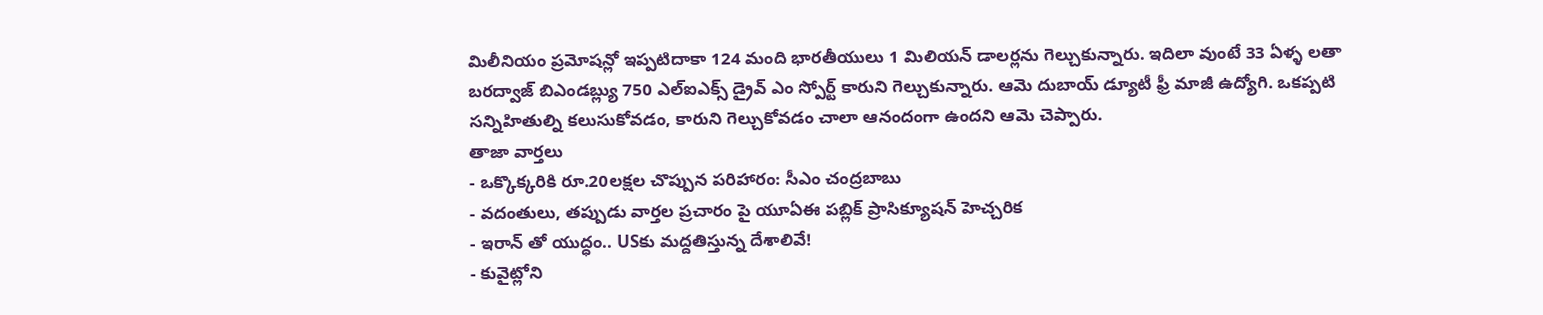మిలీనియం ప్రమోషన్లో ఇప్పటిదాకా 124 మంది భారతీయులు 1 మిలియన్ డాలర్లను గెల్చుకున్నారు. ఇదిలా వుంటే 33 ఏళ్ళ లతా బరద్వాజ్ బిఎండబ్ల్యు 750 ఎల్ఐఎక్స్ డ్రైవ్ ఎం స్పోర్ట్ కారుని గెల్చుకున్నారు. ఆమె దుబాయ్ డ్యూటీ ఫ్రీ మాజీ ఉద్యోగి. ఒకప్పటి సన్నిహితుల్ని కలుసుకోవడం, కారుని గెల్చుకోవడం చాలా ఆనందంగా ఉందని ఆమె చెప్పారు.
తాజా వార్తలు
- ఒక్కొక్కరికి రూ.20లక్షల చొప్పున పరిహారం: సీఎం చంద్రబాబు
- వదంతులు, తప్పుడు వార్తల ప్రచారం పై యూఏఈ పబ్లిక్ ప్రాసిక్యూషన్ హెచ్చరిక
- ఇరాన్ తో యుద్ధం.. USకు మద్దతిస్తున్న దేశాలివే!
- కువైట్లోని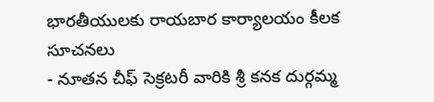భారతీయులకు రాయబార కార్యాలయం కీలక సూచనలు
- నూతన చీఫ్ సెక్రటరీ వారికి శ్రీ కనక దుర్గమ్మ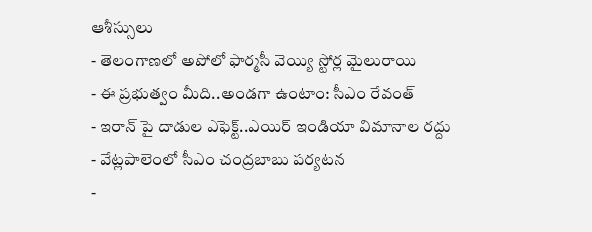ఆశీస్సులు
- తెలంగాణలో అపోలో ఫార్మసీ వెయ్యి స్టోర్ల మైలురాయి
- ఈ ప్రభుత్వం మీది..అండగా ఉంటాం: సీఎం రేవంత్
- ఇరాన్ పై దాడుల ఎఫెక్ట్..ఎయిర్ ఇండియా విమానాల రద్దు
- వేట్లపాలెంలో సీఎం చంద్రబాబు పర్యటన
-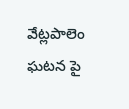వేట్లపాలెం ఘటన పై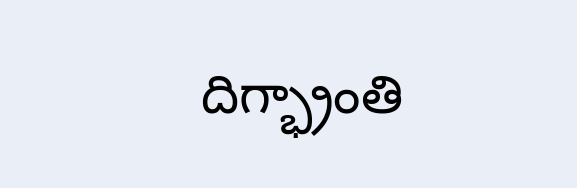దిగ్భ్రాంతి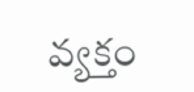వ్యక్తం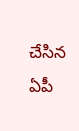చేసిన ఏపీ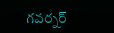గవర్నర్